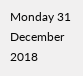Monday 31 December 2018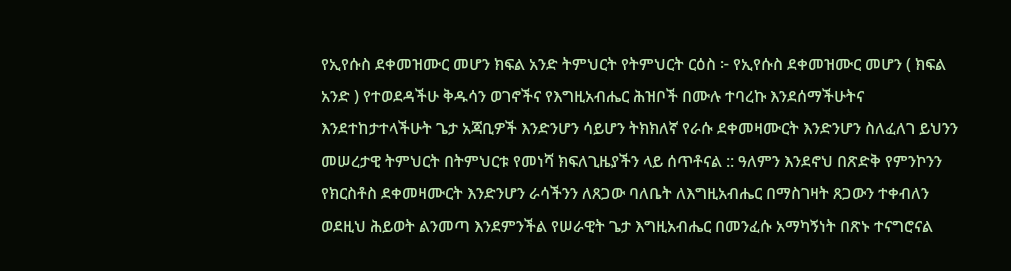የኢየሱስ ደቀመዝሙር መሆን ክፍል አንድ ትምህርት የትምህርት ርዕስ ፦ የኢየሱስ ደቀመዝሙር መሆን ( ክፍል አንድ ) የተወደዳችሁ ቅዱሳን ወገኖችና የእግዚአብሔር ሕዝቦች በሙሉ ተባረኩ እንደሰማችሁትና እንደተከታተላችሁት ጌታ አጃቢዎች እንድንሆን ሳይሆን ትክክለኛ የራሱ ደቀመዛሙርት እንድንሆን ስለፈለገ ይህንን መሠረታዊ ትምህርት በትምህርቱ የመነሻ ክፍለጊዜያችን ላይ ሰጥቶናል :: ዓለምን እንደኖህ በጽድቅ የምንኮንን የክርስቶስ ደቀመዛሙርት እንድንሆን ራሳችንን ለጸጋው ባለቤት ለእግዚአብሔር በማስገዛት ጸጋውን ተቀብለን ወደዚህ ሕይወት ልንመጣ እንደምንችል የሠራዊት ጌታ እግዚአብሔር በመንፈሱ አማካኝነት በጽኑ ተናግሮናል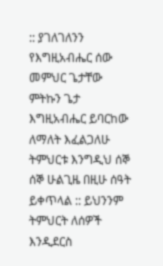:: ያገለገለንን የእግዚአብሔር ሰው መምህር ጌታቸው ምትኩን ጌታ እግዚአብሔር ይባርከው ለማለት እፈልጋለሁ ትምህርቱ እንግዲህ ሰኞ ሰኞ ሁልጊዜ በዚሁ ሰዓት ይቀጥላል :: ይህንንም ትምህርት ለሰዎች እንዲደርስ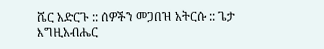ሼር አድርጉ :: ሰዎችን መጋበዝ አትርሱ :: ጌታ እግዚአብሔር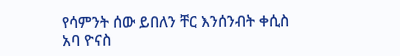የሳምንት ሰው ይበለን ቸር እንሰንብት ቀሲስ አባ ዮናስ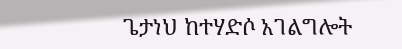ጌታነህ ከተሃድሶ አገልግሎት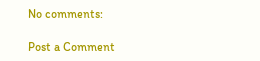No comments:

Post a Comment